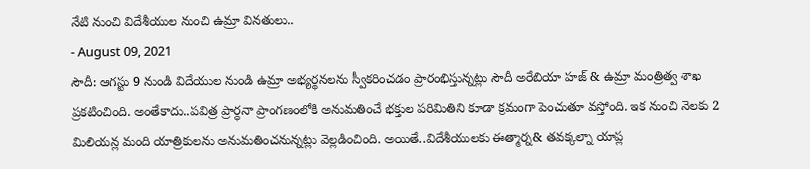నేటి నుంచి విదేశీయుల నుంచి ఉమ్రా వినతులు..
- August 09, 2021
సౌదీ: ఆగస్టు 9 నుండి విదేయుల నుండి ఉమ్రా అభ్యర్థనలను స్వీకరించడం ప్రారంభిస్తున్నట్లు సౌదీ అరేబియా హజ్ & ఉమ్రా మంత్రిత్వ శాఖ ప్రకటించింది. అంతేకాదు..పవిత్ర ప్రార్ధనా ప్రాంగణంలోకి అనుమతించే భక్తుల పరిమితిని కూడా క్రమంగా పెంచుతూ వస్తోంది. ఇక నుంచి నెలకు 2 మిలియన్ల మంది యాత్రికులను అనుమతించనున్నట్లు వెల్లడించింది. అయితే..విదేశీయులకు ఈత్మార్న& తవక్కల్నా యాప్ల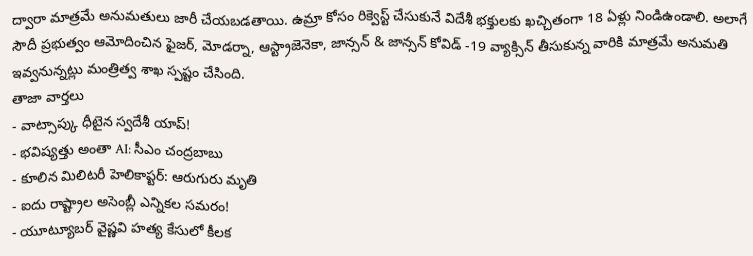ద్వారా మాత్రమే అనుమతులు జారీ చేయబడతాయి. ఉమ్రా కోసం రిక్వెస్ట్ చేసుకునే విదేశీ భక్తులకు ఖచ్చితంగా 18 ఏళ్లు నిండిఉండాలి. అలాగే సౌదీ ప్రభుత్వం ఆమోదించిన ఫైజర్, మోడర్నా, ఆస్ట్రాజెనెకా, జాన్సన్ & జాన్సన్ కోవిడ్ -19 వ్యాక్సిన్ తీసుకున్న వారికి మాత్రమే అనుమతి ఇవ్వనున్నట్లు మంత్రిత్వ శాఖ స్పష్టం చేసింది.
తాజా వార్తలు
- వాట్సాప్కు ధీటైన స్వదేశీ యాప్!
- భవిష్యత్తు అంతా AI: సీఎం చంద్రబాబు
- కూలిన మిలిటరీ హెలికాప్టర్: ఆరుగురు మృతి
- ఐదు రాష్ట్రాల అసెంబ్లీ ఎన్నికల సమరం!
- యూట్యూబర్ వైష్ణవి హత్య కేసులో కీలక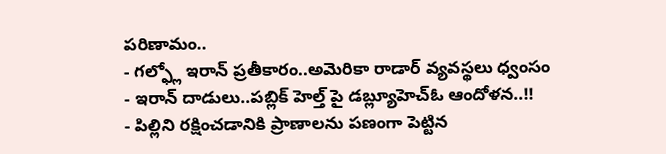పరిణామం..
- గల్ఫ్లో ఇరాన్ ప్రతీకారం..అమెరికా రాడార్ వ్యవస్థలు ధ్వంసం
- ఇరాన్ దాడులు..పబ్లిక్ హెల్త్ పై డబ్ల్యూహెచ్ఓ ఆందోళన..!!
- పిల్లిని రక్షించడానికి ప్రాణాలను పణంగా పెట్టిన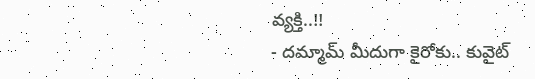వ్యక్తి..!!
- దమ్మామ్ మీదుగా కైరోకు.. కువైట్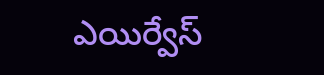ఎయిర్వేస్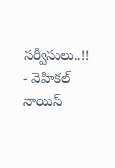సర్వీసులు..!!
- వెహికల్ నాయిస్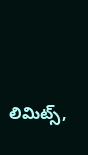లిమిట్స్,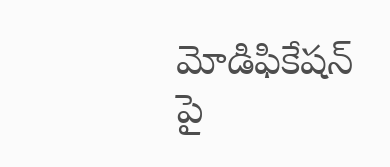మోడిఫికేషన్ పై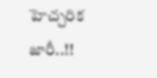హెచ్చరిక జారీ..!!